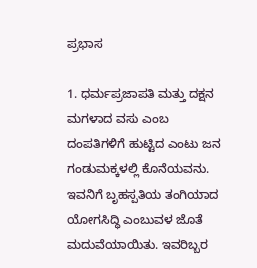ಪ್ರಭಾಸ

1. ಧರ್ಮಪ್ರಜಾಪತಿ ಮತ್ತು ದಕ್ಷನ ಮಗಳಾದ ವಸು ಎಂಬ ದಂಪತಿಗಳಿಗೆ ಹುಟ್ಟಿದ ಎಂಟು ಜನ ಗಂಡುಮಕ್ಕಳಲ್ಲಿ ಕೊನೆಯವನು. ಇವನಿಗೆ ಬೃಹಸ್ಪತಿಯ ತಂಗಿಯಾದ ಯೋಗಸಿದ್ಧಿ ಎಂಬುವಳ ಜೊತೆ ಮದುವೆಯಾಯಿತು. ಇವರಿಬ್ಬರ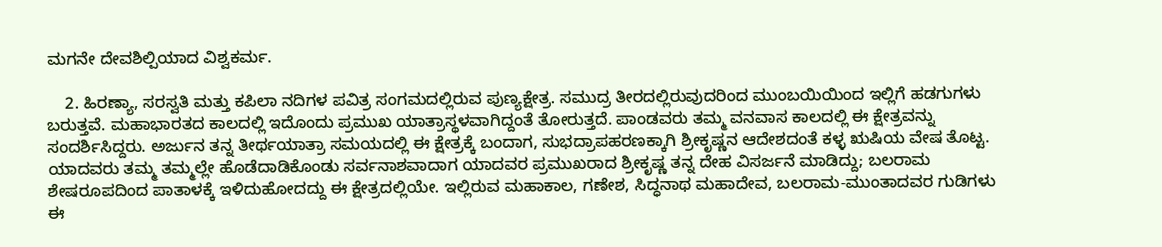ಮಗನೇ ದೇವಶಿಲ್ಪಿಯಾದ ವಿಶ್ವಕರ್ಮ.

    2. ಹಿರಣ್ಯಾ, ಸರಸ್ವತಿ ಮತ್ತು ಕಪಿಲಾ ನದಿಗಳ ಪವಿತ್ರ ಸಂಗಮದಲ್ಲಿರುವ ಪುಣ್ಯಕ್ಷೇತ್ರ. ಸಮುದ್ರ ತೀರದಲ್ಲಿರುವುದರಿಂದ ಮುಂಬಯಿಯಿಂದ ಇಲ್ಲಿಗೆ ಹಡಗುಗಳು ಬರುತ್ತವೆ. ಮಹಾಭಾರತದ ಕಾಲದಲ್ಲಿ ಇದೊಂದು ಪ್ರಮುಖ ಯಾತ್ರಾಸ್ಥಳವಾಗಿದ್ದಂತೆ ತೋರುತ್ತದೆ. ಪಾಂಡವರು ತಮ್ಮ ವನವಾಸ ಕಾಲದಲ್ಲಿ ಈ ಕ್ಷೇತ್ರವನ್ನು ಸಂದರ್ಶಿಸಿದ್ದರು. ಅರ್ಜುನ ತನ್ನ ತೀರ್ಥಯಾತ್ರಾ ಸಮಯದಲ್ಲಿ ಈ ಕ್ಷೇತ್ರಕ್ಕೆ ಬಂದಾಗ, ಸುಭದ್ರಾಪಹರಣಕ್ಕಾಗಿ ಶ್ರೀಕೃಷ್ಣನ ಆದೇಶದಂತೆ ಕಳ್ಳ ಋಷಿಯ ವೇಷ ತೊಟ್ಟ. ಯಾದವರು ತಮ್ಮ ತಮ್ಮಲ್ಲೇ ಹೊಡೆದಾಡಿಕೊಂಡು ಸರ್ವನಾಶವಾದಾಗ ಯಾದವರ ಪ್ರಮುಖರಾದ ಶ್ರೀಕೃಷ್ಣ ತನ್ನ ದೇಹ ವಿಸರ್ಜನೆ ಮಾಡಿದ್ದು; ಬಲರಾಮ ಶೇಷರೂಪದಿಂದ ಪಾತಾಳಕ್ಕೆ ಇಳಿದುಹೋದದ್ದು ಈ ಕ್ಷೇತ್ರದಲ್ಲಿಯೇ. ಇಲ್ಲಿರುವ ಮಹಾಕಾಲ, ಗಣೇಶ, ಸಿದ್ಧನಾಥ ಮಹಾದೇವ, ಬಲರಾಮ-ಮುಂತಾದವರ ಗುಡಿಗಳು ಈ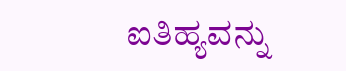ಐತಿಹ್ಯವನ್ನು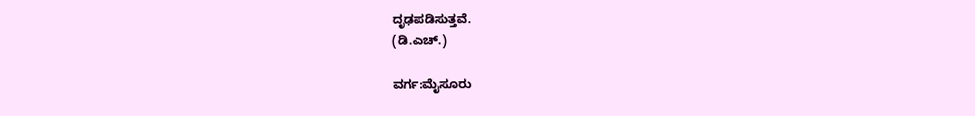ದೃಢಪಡಿಸುತ್ತವೆ.
(ಡಿ.ಎಚ್.)

ವರ್ಗ:ಮೈಸೂರು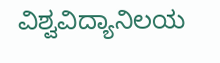ವಿಶ್ವವಿದ್ಯಾನಿಲಯ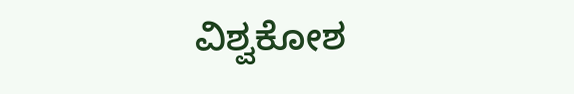ವಿಶ್ವಕೋಶ